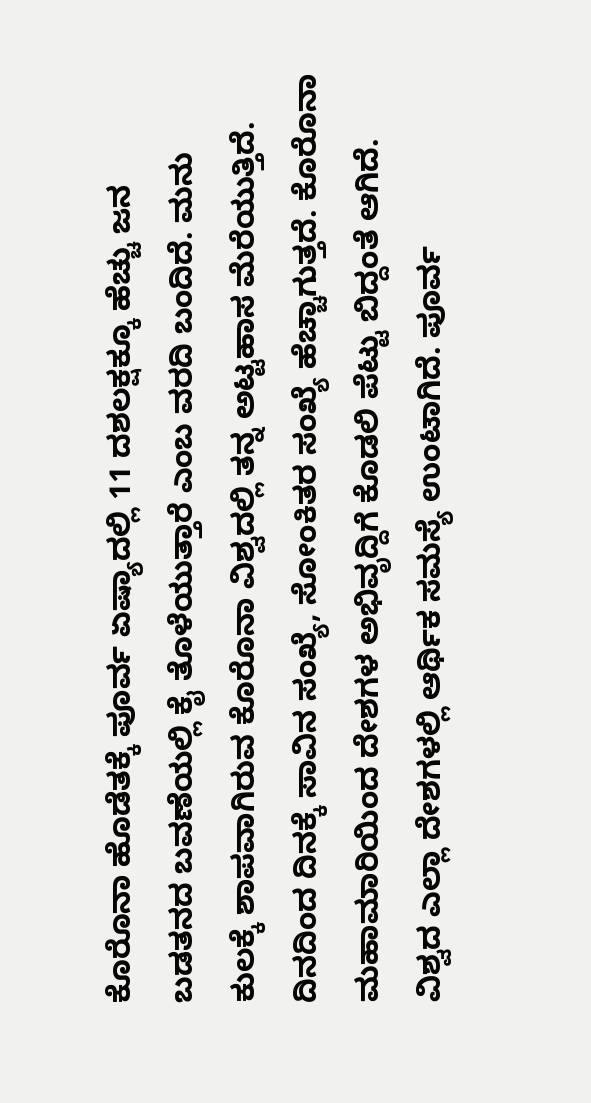ಕೊರೊನಾ ಹೊಡೆತಕ್ಕೆ ಪೂರ್ವ ಏಷ್ಯಾದಲ್ಲಿ 11 ದಶಲಕ್ಷಕ್ಕೂ ಹೆಚ್ಚು ಜನ ಬಡತನದ ಬವಣೆಯಲ್ಲಿ ಕೈ ತೊಳೆಯುತ್ತಾರೆ ಎಂಬ ವರದಿ ಬಂದಿದೆ. ಮನು ಕುಲಕ್ಕೆ ಶಾಪವಾಗಿರುವ ಕೊರೊನಾ ವಿಶ್ವದಲ್ಲಿ ತನ್ನ ಅಟ್ಟಹಾಸ ಮೆರೆಯುತ್ತಿದೆ. ದಿನದಿಂದ ದಿನಕ್ಕೆ ಸಾವಿನ ಸಂಖ್ಯೆ, ಸೋಂಕಿತರ ಸಂಖ್ಯೆ ಹೆಚ್ಚಾಗುತ್ತದೆ. ಕೊರೊನಾ ಮಹಾಮಾರಿಯಿಂದ ದೇಶಗಳ ಅಭಿವೃದ್ದಿಗೆ ಕೊಡಲಿ ಪೆಟ್ಟು ಬಿದ್ದಂತೆ ಆಗಿದೆ. ವಿಶ್ವದ ಎಲ್ಲಾ ದೇಶಗಳಲ್ಲಿ ಆರ್ಥಿಕ ಸಮಸ್ಯೆ ಉಂಟಾಗಿದೆ. ಪೂರ್ವ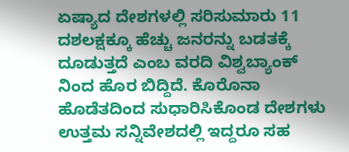ಏಷ್ಯಾದ ದೇಶಗಳಲ್ಲಿ ಸರಿಸುಮಾರು 11 ದಶಲಕ್ಷಕ್ಕೂ ಹೆಚ್ಚು ಜನರನ್ನು ಬಡತಕ್ಕೆ ದೂಡುತ್ತದೆ ಎಂಬ ವರದಿ ವಿಶ್ವಬ್ಯಾಂಕ್ ನಿಂದ ಹೊರ ಬಿದ್ದಿದೆ. ಕೊರೊನಾ ಹೊಡೆತದಿಂದ ಸುಧಾರಿಸಿಕೊಂಡ ದೇಶಗಳು ಉತ್ತಮ ಸನ್ನಿವೇಶದಲ್ಲಿ ಇದ್ದರೂ ಸಹ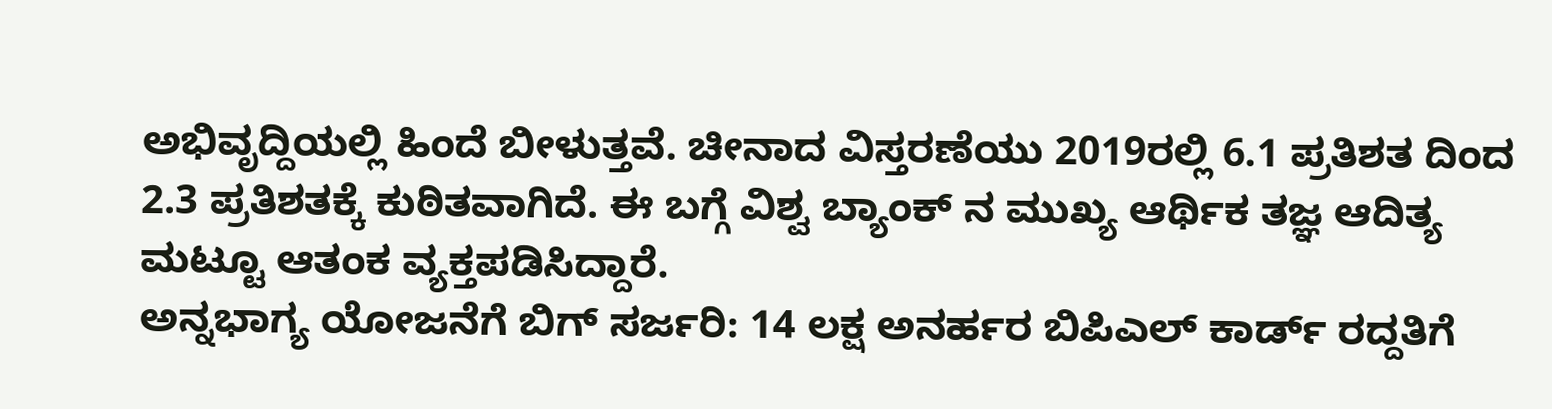ಅಭಿವೃದ್ದಿಯಲ್ಲಿ ಹಿಂದೆ ಬೀಳುತ್ತವೆ. ಚೀನಾದ ವಿಸ್ತರಣೆಯು 2019ರಲ್ಲಿ 6.1 ಪ್ರತಿಶತ ದಿಂದ 2.3 ಪ್ರತಿಶತಕ್ಕೆ ಕುಠಿತವಾಗಿದೆ. ಈ ಬಗ್ಗೆ ವಿಶ್ವ ಬ್ಯಾಂಕ್ ನ ಮುಖ್ಯ ಆರ್ಥಿಕ ತಜ್ಞ ಆದಿತ್ಯ ಮಟ್ಟೂ ಆತಂಕ ವ್ಯಕ್ತಪಡಿಸಿದ್ದಾರೆ.
ಅನ್ನಭಾಗ್ಯ ಯೋಜನೆಗೆ ಬಿಗ್ ಸರ್ಜರಿ: 14 ಲಕ್ಷ ಅನರ್ಹರ ಬಿಪಿಎಲ್ ಕಾರ್ಡ್ ರದ್ದತಿಗೆ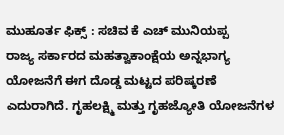ಮುಹೂರ್ತ ಫಿಕ್ಸ್ : ಸಚಿವ ಕೆ ಎಚ್ ಮುನಿಯಪ್ಪ
ರಾಜ್ಯ ಸರ್ಕಾರದ ಮಹತ್ವಾಕಾಂಕ್ಷೆಯ ಅನ್ನಭಾಗ್ಯ ಯೋಜನೆಗೆ ಈಗ ದೊಡ್ಡ ಮಟ್ಟದ ಪರಿಷ್ಕರಣೆ ಎದುರಾಗಿದೆ. ಗೃಹಲಕ್ಷ್ಮಿ ಮತ್ತು ಗೃಹಜ್ಯೋತಿ ಯೋಜನೆಗಳ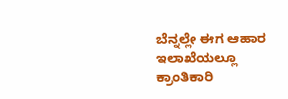ಬೆನ್ನಲ್ಲೇ ಈಗ ಆಹಾರ ಇಲಾಖೆಯಲ್ಲೂ ಕ್ರಾಂತಿಕಾರಿ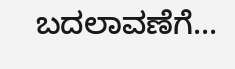ಬದಲಾವಣೆಗೆ...